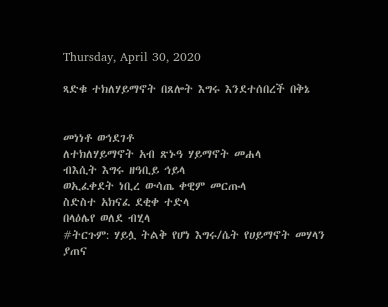Thursday, April 30, 2020

ጻድቁ ተክለሃይማኖት በጸሎት እግሩ እንደተሰበረች በቅኔ


መነነቶ ወኅደገቶ
ለተክለሃይማኖት አብ ጽኑዓ ሃይማኖት መሐላ
ብእሲት እግሩ ዘዓቢይ ኅይላ
ወኢፈቀደት ነቢረ ውሳጤ ቀዊም መርጡላ
ስድስተ አክናፈ ደቂቀ ተድላ
በላዕሌየ ወለደ ብሂላ
#ትርጉም: ሃይሏ ትልቅ የሆነ እግሩ/ሴት የሀይማኖት መሃላን ያጠና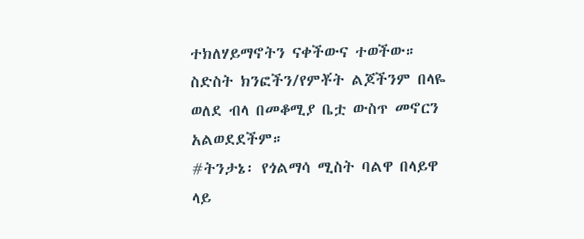ተክለሃይማኖትን ናቀችውና ተወችው። ስድስት ክንፎችን/የምቾት ልጆችንም በላዬ ወለደ ብላ በመቆሚያ ቤቷ ውስጥ መኖርን አልወደደችም።
#ትንታኔ፡ የጎልማሳ ሚስት ባልዋ በላይዋ ላይ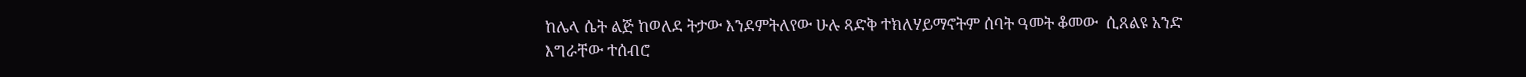ከሌላ ሴት ልጅ ከወለደ ትታው እንደምትለየው ሁሉ ጻድቅ ተክለሃይማኖትም ሰባት ዓመት ቆመው  ሲጸልዩ አንድ እግራቸው ተሰብሮ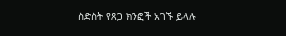ስድስት የጸጋ ክንፎች አገኙ ይላሉ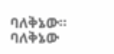ባለቅኔው።
ባለቅኔው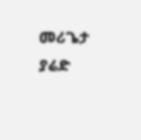መሪጌታ ያሬድ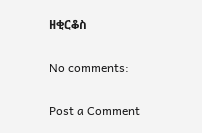ዘቂርቆስ

No comments:

Post a Comment